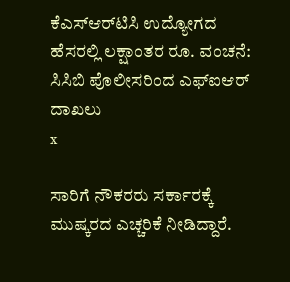ಕೆಎಸ್‌ಆರ್‌ಟಿಸಿ ಉದ್ಯೋಗದ ಹೆಸರಲ್ಲಿ ಲಕ್ಷಾಂತರ ರೂ. ವಂಚನೆ: ಸಿಸಿಬಿ ಪೊಲೀಸರಿಂದ ಎಫ್‌ಐಆರ್ ದಾಖಲು
x

ಸಾರಿಗೆ ನೌಕರರು ಸರ್ಕಾರಕ್ಕೆ ಮುಷ್ಕರದ ಎಚ್ಚರಿಕೆ ನೀಡಿದ್ದಾರೆ.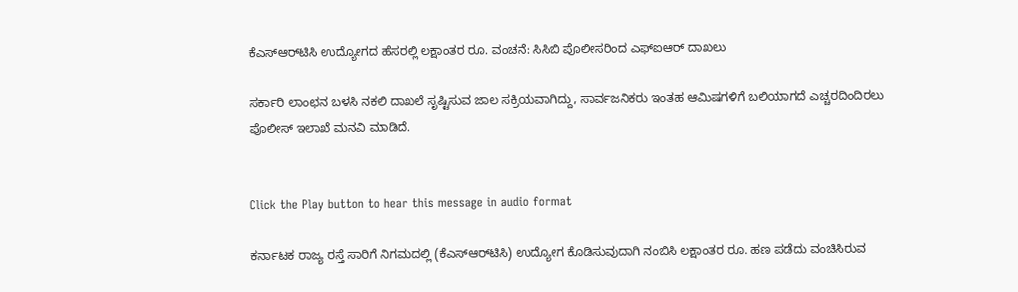ಕೆಎಸ್‌ಆರ್‌ಟಿಸಿ ಉದ್ಯೋಗದ ಹೆಸರಲ್ಲಿ ಲಕ್ಷಾಂತರ ರೂ. ವಂಚನೆ: ಸಿಸಿಬಿ ಪೊಲೀಸರಿಂದ ಎಫ್‌ಐಆರ್ ದಾಖಲು

ಸರ್ಕಾರಿ ಲಾಂಛನ ಬಳಸಿ ನಕಲಿ ದಾಖಲೆ ಸೃಷ್ಟಿಸುವ ಜಾಲ ಸಕ್ರಿಯವಾಗಿದ್ದು, ಸಾರ್ವಜನಿಕರು ಇಂತಹ ಆಮಿಷಗಳಿಗೆ ಬಲಿಯಾಗದೆ ಎಚ್ಚರದಿಂದಿರಲು ಪೊಲೀಸ್ ಇಲಾಖೆ ಮನವಿ ಮಾಡಿದೆ.


Click the Play button to hear this message in audio format

ಕರ್ನಾಟಕ ರಾಜ್ಯ ರಸ್ತೆ ಸಾರಿಗೆ ನಿಗಮದಲ್ಲಿ (ಕೆಎಸ್‌ಆರ್‌ಟಿಸಿ) ಉದ್ಯೋಗ ಕೊಡಿಸುವುದಾಗಿ ನಂಬಿಸಿ ಲಕ್ಷಾಂತರ ರೂ. ಹಣ ಪಡೆದು ವಂಚಿಸಿರುವ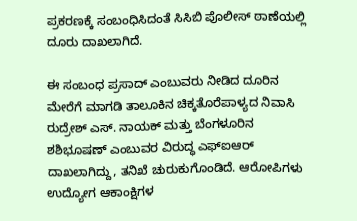ಪ್ರಕರಣಕ್ಕೆ ಸಂಬಂಧಿಸಿದಂತೆ ಸಿಸಿಬಿ ಪೊಲೀಸ್‌ ಠಾಣೆಯಲ್ಲಿ ದೂರು ದಾಖಲಾಗಿದೆ.

ಈ ಸಂಬಂಧ ಪ್ರಸಾದ್ ಎಂಬುವರು ನೀಡಿದ ದೂರಿನ ಮೇರೆಗೆ ಮಾಗಡಿ ತಾಲೂಕಿನ ಚಿಕ್ಕತೊರೆಪಾಳ್ಯದ ನಿವಾಸಿ ರುದ್ರೇಶ್ ಎಸ್. ನಾಯಕ್ ಮತ್ತು ಬೆಂಗಳೂರಿನ ಶಶಿಭೂಷಣ್ ಎಂಬುವರ ವಿರುದ್ಧ ಎಫ್‌ಐಆರ್ ದಾಖಲಾಗಿದ್ದು, ತನಿಖೆ ಚುರುಕುಗೊಂಡಿದೆ. ಆರೋಪಿಗಳು ಉದ್ಯೋಗ ಆಕಾಂಕ್ಷಿಗಳ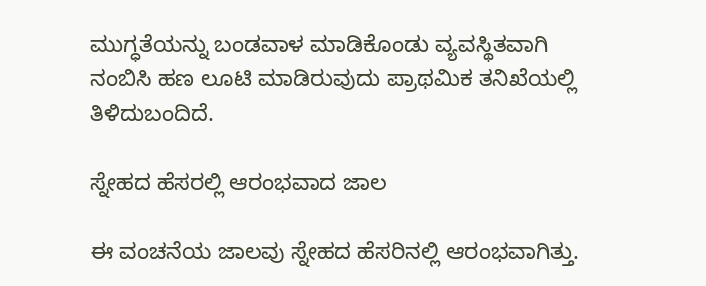ಮುಗ್ಧತೆಯನ್ನು ಬಂಡವಾಳ ಮಾಡಿಕೊಂಡು ವ್ಯವಸ್ಥಿತವಾಗಿ ನಂಬಿಸಿ ಹಣ ಲೂಟಿ ಮಾಡಿರುವುದು ಪ್ರಾಥಮಿಕ ತನಿಖೆಯಲ್ಲಿ ತಿಳಿದುಬಂದಿದೆ.

ಸ್ನೇಹದ ಹೆಸರಲ್ಲಿ ಆರಂಭವಾದ ಜಾಲ

ಈ ವಂಚನೆಯ ಜಾಲವು ಸ್ನೇಹದ ಹೆಸರಿನಲ್ಲಿ ಆರಂಭವಾಗಿತ್ತು.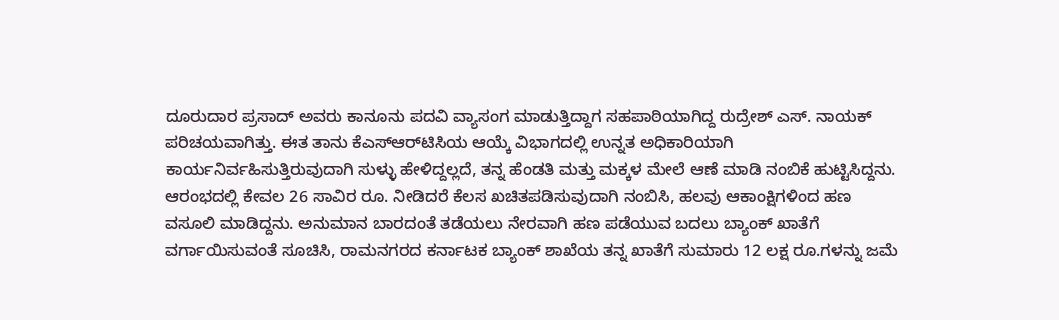ದೂರುದಾರ ಪ್ರಸಾದ್ ಅವರು ಕಾನೂನು ಪದವಿ ವ್ಯಾಸಂಗ ಮಾಡುತ್ತಿದ್ದಾಗ ಸಹಪಾಠಿಯಾಗಿದ್ದ ರುದ್ರೇಶ್ ಎಸ್. ನಾಯಕ್ ಪರಿಚಯವಾಗಿತ್ತು. ಈತ ತಾನು ಕೆಎಸ್‌ಆರ್‌ಟಿಸಿಯ ಆಯ್ಕೆ ವಿಭಾಗದಲ್ಲಿ ಉನ್ನತ ಅಧಿಕಾರಿಯಾಗಿ ಕಾರ್ಯನಿರ್ವಹಿಸುತ್ತಿರುವುದಾಗಿ ಸುಳ್ಳು ಹೇಳಿದ್ದಲ್ಲದೆ, ತನ್ನ ಹೆಂಡತಿ ಮತ್ತು ಮಕ್ಕಳ ಮೇಲೆ ಆಣೆ ಮಾಡಿ ನಂಬಿಕೆ ಹುಟ್ಟಿಸಿದ್ದನು. ಆರಂಭದಲ್ಲಿ ಕೇವಲ 26 ಸಾವಿರ ರೂ. ನೀಡಿದರೆ ಕೆಲಸ ಖಚಿತಪಡಿಸುವುದಾಗಿ ನಂಬಿಸಿ, ಹಲವು ಆಕಾಂಕ್ಷಿಗಳಿಂದ ಹಣ ವಸೂಲಿ ಮಾಡಿದ್ದನು. ಅನುಮಾನ ಬಾರದಂತೆ ತಡೆಯಲು ನೇರವಾಗಿ ಹಣ ಪಡೆಯುವ ಬದಲು ಬ್ಯಾಂಕ್ ಖಾತೆಗೆ ವರ್ಗಾಯಿಸುವಂತೆ ಸೂಚಿಸಿ, ರಾಮನಗರದ ಕರ್ನಾಟಕ ಬ್ಯಾಂಕ್ ಶಾಖೆಯ ತನ್ನ ಖಾತೆಗೆ ಸುಮಾರು 12 ಲಕ್ಷ ರೂ.ಗಳನ್ನು ಜಮೆ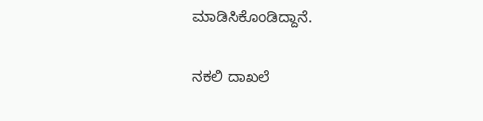ಮಾಡಿಸಿಕೊಂಡಿದ್ದಾನೆ.

ನಕಲಿ ದಾಖಲೆ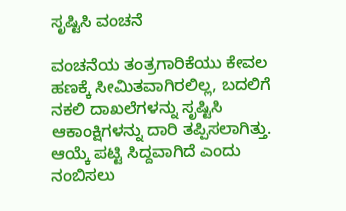ಸೃಷ್ಟಿಸಿ ವಂಚನೆ

ವಂಚನೆಯ ತಂತ್ರಗಾರಿಕೆಯು ಕೇವಲ ಹಣಕ್ಕೆ ಸೀಮಿತವಾಗಿರಲಿಲ್ಲ, ಬದಲಿಗೆ ನಕಲಿ ದಾಖಲೆಗಳನ್ನು ಸೃಷ್ಟಿಸಿ ಆಕಾಂಕ್ಷಿಗಳನ್ನು ದಾರಿ ತಪ್ಪಿಸಲಾಗಿತ್ತು. ಆಯ್ಕೆ ಪಟ್ಟಿ ಸಿದ್ದವಾಗಿದೆ ಎಂದು ನಂಬಿಸಲು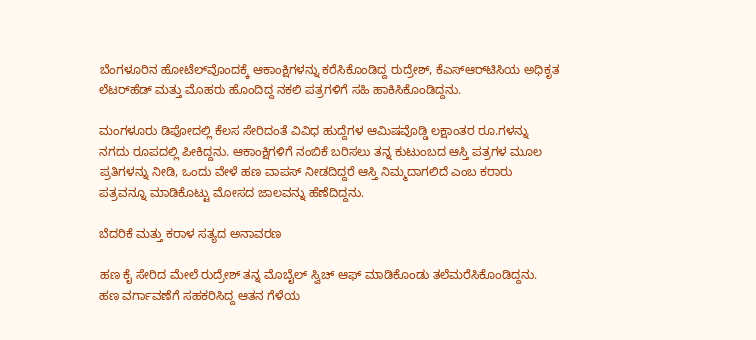ಬೆಂಗಳೂರಿನ ಹೋಟೆಲ್‌ವೊಂದಕ್ಕೆ ಆಕಾಂಕ್ಷಿಗಳನ್ನು ಕರೆಸಿಕೊಂಡಿದ್ದ ರುದ್ರೇಶ್, ಕೆಎಸ್‌ಆರ್‌ಟಿಸಿಯ ಅಧಿಕೃತ ಲೆಟರ್‌ಹೆಡ್ ಮತ್ತು ಮೊಹರು ಹೊಂದಿದ್ದ ನಕಲಿ ಪತ್ರಗಳಿಗೆ ಸಹಿ ಹಾಕಿಸಿಕೊಂಡಿದ್ದನು.

ಮಂಗಳೂರು ಡಿಪೋದಲ್ಲಿ ಕೆಲಸ ಸೇರಿದಂತೆ ವಿವಿಧ ಹುದ್ದೆಗಳ ಆಮಿಷವೊಡ್ಡಿ ಲಕ್ಷಾಂತರ ರೂ.ಗಳನ್ನು ನಗದು ರೂಪದಲ್ಲಿ ಪೀಕಿದ್ದನು. ಆಕಾಂಕ್ಷಿಗಳಿಗೆ ನಂಬಿಕೆ ಬರಿಸಲು ತನ್ನ ಕುಟುಂಬದ ಆಸ್ತಿ ಪತ್ರಗಳ ಮೂಲ ಪ್ರತಿಗಳನ್ನು ನೀಡಿ, ಒಂದು ವೇಳೆ ಹಣ ವಾಪಸ್ ನೀಡದಿದ್ದರೆ ಆಸ್ತಿ ನಿಮ್ಮದಾಗಲಿದೆ ಎಂಬ ಕರಾರು ಪತ್ರವನ್ನೂ ಮಾಡಿಕೊಟ್ಟು ಮೋಸದ ಜಾಲವನ್ನು ಹೆಣೆದಿದ್ದನು.

ಬೆದರಿಕೆ ಮತ್ತು ಕರಾಳ ಸತ್ಯದ ಅನಾವರಣ

ಹಣ ಕೈ ಸೇರಿದ ಮೇಲೆ ರುದ್ರೇಶ್ ತನ್ನ ಮೊಬೈಲ್ ಸ್ವಿಚ್ ಆಫ್ ಮಾಡಿಕೊಂಡು ತಲೆಮರೆಸಿಕೊಂಡಿದ್ದನು. ಹಣ ವರ್ಗಾವಣೆಗೆ ಸಹಕರಿಸಿದ್ದ ಆತನ ಗೆಳೆಯ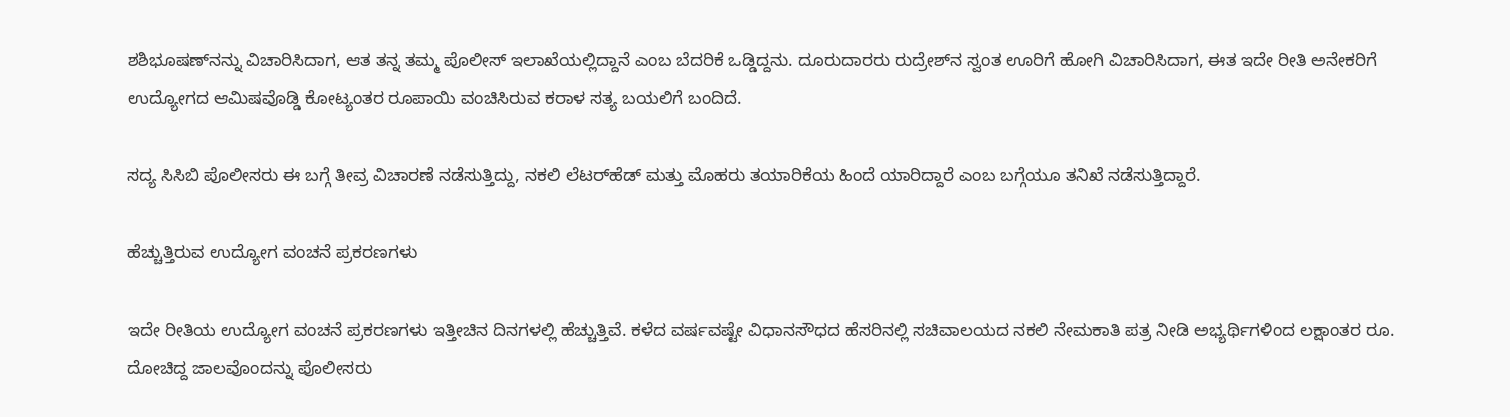ಶಶಿಭೂಷಣ್‌ನನ್ನು ವಿಚಾರಿಸಿದಾಗ, ಆತ ತನ್ನ ತಮ್ಮ ಪೊಲೀಸ್ ಇಲಾಖೆಯಲ್ಲಿದ್ದಾನೆ ಎಂಬ ಬೆದರಿಕೆ ಒಡ್ಡಿದ್ದನು. ದೂರುದಾರರು ರುದ್ರೇಶ್‌ನ ಸ್ವಂತ ಊರಿಗೆ ಹೋಗಿ ವಿಚಾರಿಸಿದಾಗ, ಈತ ಇದೇ ರೀತಿ ಅನೇಕರಿಗೆ ಉದ್ಯೋಗದ ಆಮಿಷವೊಡ್ಡಿ ಕೋಟ್ಯಂತರ ರೂಪಾಯಿ ವಂಚಿಸಿರುವ ಕರಾಳ ಸತ್ಯ ಬಯಲಿಗೆ ಬಂದಿದೆ.

ಸದ್ಯ ಸಿಸಿಬಿ ಪೊಲೀಸರು ಈ ಬಗ್ಗೆ ತೀವ್ರ ವಿಚಾರಣೆ ನಡೆಸುತ್ತಿದ್ದು, ನಕಲಿ ಲೆಟರ್‌ಹೆಡ್ ಮತ್ತು ಮೊಹರು ತಯಾರಿಕೆಯ ಹಿಂದೆ ಯಾರಿದ್ದಾರೆ ಎಂಬ ಬಗ್ಗೆಯೂ ತನಿಖೆ ನಡೆಸುತ್ತಿದ್ದಾರೆ.

ಹೆಚ್ಚುತ್ತಿರುವ ಉದ್ಯೋಗ ವಂಚನೆ ಪ್ರಕರಣಗಳು

ಇದೇ ರೀತಿಯ ಉದ್ಯೋಗ ವಂಚನೆ ಪ್ರಕರಣಗಳು ಇತ್ತೀಚಿನ ದಿನಗಳಲ್ಲಿ ಹೆಚ್ಚುತ್ತಿವೆ. ಕಳೆದ ವರ್ಷವಷ್ಟೇ ವಿಧಾನಸೌಧದ ಹೆಸರಿನಲ್ಲಿ ಸಚಿವಾಲಯದ ನಕಲಿ ನೇಮಕಾತಿ ಪತ್ರ ನೀಡಿ ಅಭ್ಯರ್ಥಿಗಳಿಂದ ಲಕ್ಷಾಂತರ ರೂ. ದೋಚಿದ್ದ ಜಾಲವೊಂದನ್ನು ಪೊಲೀಸರು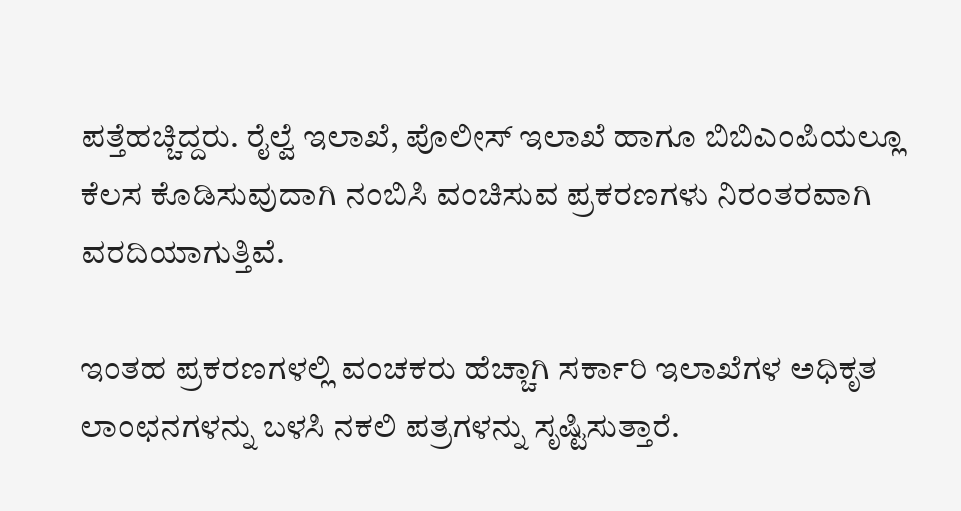ಪತ್ತೆಹಚ್ಚಿದ್ದರು. ರೈಲ್ವೆ ಇಲಾಖೆ, ಪೊಲೀಸ್ ಇಲಾಖೆ ಹಾಗೂ ಬಿಬಿಎಂಪಿಯಲ್ಲೂ ಕೆಲಸ ಕೊಡಿಸುವುದಾಗಿ ನಂಬಿಸಿ ವಂಚಿಸುವ ಪ್ರಕರಣಗಳು ನಿರಂತರವಾಗಿ ವರದಿಯಾಗುತ್ತಿವೆ.

ಇಂತಹ ಪ್ರಕರಣಗಳಲ್ಲಿ ವಂಚಕರು ಹೆಚ್ಚಾಗಿ ಸರ್ಕಾರಿ ಇಲಾಖೆಗಳ ಅಧಿಕೃತ ಲಾಂಛನಗಳನ್ನು ಬಳಸಿ ನಕಲಿ ಪತ್ರಗಳನ್ನು ಸೃಷ್ಟಿಸುತ್ತಾರೆ.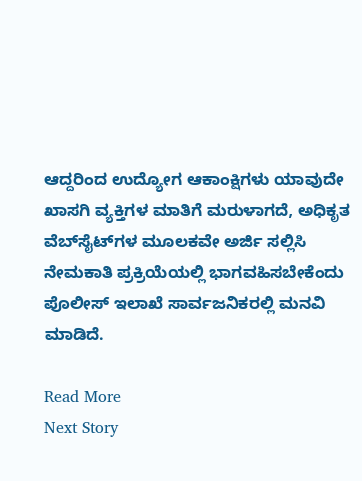ಆದ್ದರಿಂದ ಉದ್ಯೋಗ ಆಕಾಂಕ್ಷಿಗಳು ಯಾವುದೇ ಖಾಸಗಿ ವ್ಯಕ್ತಿಗಳ ಮಾತಿಗೆ ಮರುಳಾಗದೆ, ಅಧಿಕೃತ ವೆಬ್‌ಸೈಟ್‌ಗಳ ಮೂಲಕವೇ ಅರ್ಜಿ ಸಲ್ಲಿಸಿ ನೇಮಕಾತಿ ಪ್ರಕ್ರಿಯೆಯಲ್ಲಿ ಭಾಗವಹಿಸಬೇಕೆಂದು ಪೊಲೀಸ್ ಇಲಾಖೆ ಸಾರ್ವಜನಿಕರಲ್ಲಿ ಮನವಿ ಮಾಡಿದೆ.

Read More
Next Story